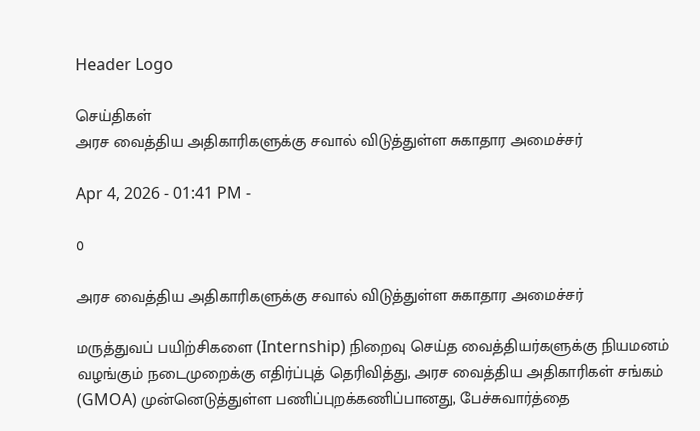Header Logo

செய்திகள்
அரச வைத்திய அதிகாரிகளுக்கு சவால் விடுத்துள்ள சுகாதார அமைச்சர்

Apr 4, 2026 - 01:41 PM -

0

அரச வைத்திய அதிகாரிகளுக்கு சவால் விடுத்துள்ள சுகாதார அமைச்சர்

மருத்துவப் பயிற்சிகளை (Internship) நிறைவு செய்த வைத்தியர்களுக்கு நியமனம் வழங்கும் நடைமுறைக்கு எதிர்ப்புத் தெரிவித்து, அரச வைத்திய அதிகாரிகள் சங்கம் (GMOA) முன்னெடுத்துள்ள பணிப்புறக்கணிப்பானது, பேச்சுவார்த்தை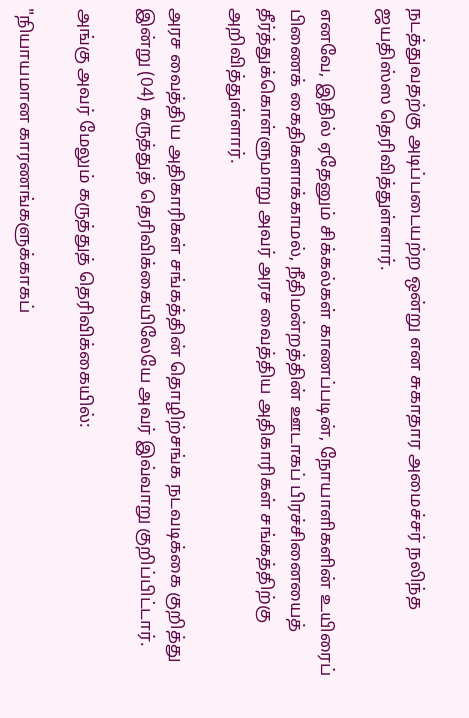நடத்துவதற்கு அடிப்படையற்ற ஒன்று என சுகாதார அமைச்சர் நலிந்த ஜயதிஸ்ஸ தெரிவித்துள்ளார்.

எனவே, இதில் ஏதேனும் சிக்கல்கள் காணப்படின், நோயாளிகளின் உயிரைப் பிணைக் கைதிகளாக்காமல், நீதிமன்றத்தின் ஊடாகப் பிரச்சினையைத் தீர்த்துக்கொள்ளுமாறு அவர் அரச வைத்திய அதிகாரிகள் சங்கத்திற்கு அறிவித்துள்ளார்.

அரச வைத்திய அதிகாரிகள் சங்கத்தின் தொழிற்சங்க நடவடிக்கை குறித்து இன்று (04) கருத்துத் தெரிவிக்கையிலேயே அவர் இவ்வாறு குறிப்பிட்டார்.

அங்கு அவர் மேலும் கருத்துத் தெரிவிக்கையில்:

"நியாயமான காரணங்களுக்காகப்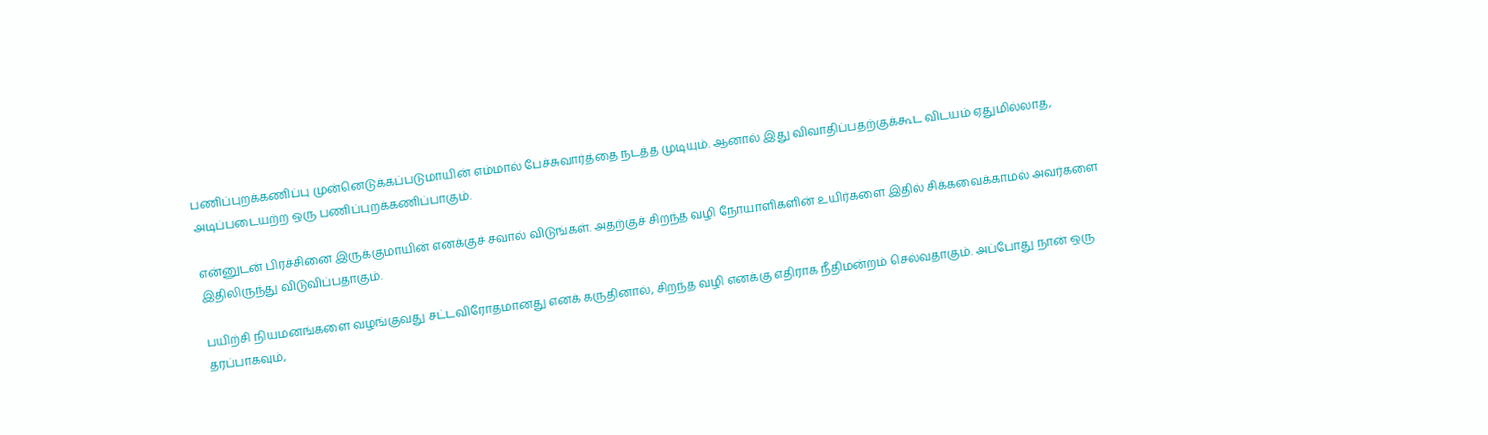பணிப்புறக்கணிப்பு முன்னெடுக்கப்படுமாயின் எம்மால் பேச்சுவார்த்தை நடத்த முடியும். ஆனால் இது விவாதிப்பதற்குக்கூட விடயம் ஏதுமில்லாத, அடிப்படையற்ற ஒரு பணிப்புறக்கணிப்பாகும்.

என்னுடன் பிரச்சினை இருக்குமாயின் எனக்குச் சவால் விடுங்கள். அதற்குச் சிறந்த வழி நோயாளிகளின் உயிர்களை இதில் சிக்கவைக்காமல் அவர்களை இதிலிருந்து விடுவிப்பதாகும்.

பயிற்சி நியமனங்களை வழங்குவது சட்டவிரோதமானது எனக் கருதினால், சிறந்த வழி எனக்கு எதிராக நீதிமன்றம் செல்வதாகும். அப்போது நான் ஒரு தரப்பாகவும்,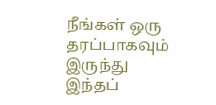நீங்கள் ஒரு தரப்பாகவும் இருந்து இந்தப்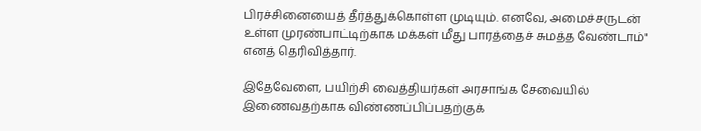பிரச்சினையைத் தீர்த்துக்கொள்ள முடியும். எனவே, அமைச்சருடன் உள்ள முரண்பாட்டிற்காக மக்கள் மீது பாரத்தைச் சுமத்த வேண்டாம்" எனத் தெரிவித்தார்.

இதேவேளை, பயிற்சி வைத்தியர்கள் அரசாங்க சேவையில் இணைவதற்காக விண்ணப்பிப்பதற்குக்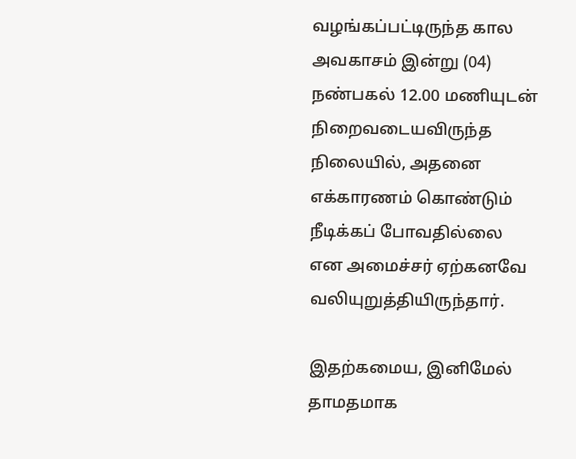வழங்கப்பட்டிருந்த கால அவகாசம் இன்று (04) நண்பகல் 12.00 மணியுடன் நிறைவடையவிருந்த நிலையில், அதனை எக்காரணம் கொண்டும் நீடிக்கப் போவதில்லை என அமைச்சர் ஏற்கனவே வலியுறுத்தியிருந்தார்.

இதற்கமைய, இனிமேல் தாமதமாக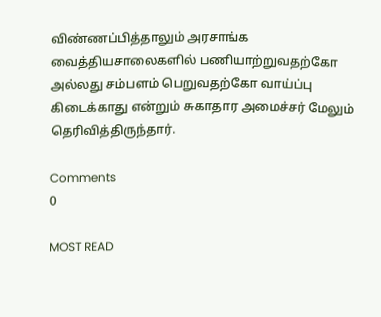விண்ணப்பித்தாலும் அரசாங்க வைத்தியசாலைகளில் பணியாற்றுவதற்கோ அல்லது சம்பளம் பெறுவதற்கோ வாய்ப்பு கிடைக்காது என்றும் சுகாதார அமைச்சர் மேலும் தெரிவித்திருந்தார்.

Comments
0

MOST READ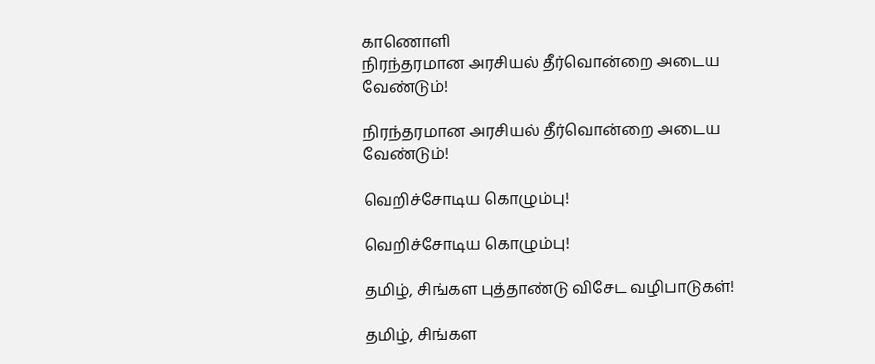காணொளி
நிரந்தரமான அரசியல் தீர்வொன்றை அடைய வேண்டும்!

நிரந்தரமான அரசியல் தீர்வொன்றை அடைய வேண்டும்!

வெறிச்சோடிய கொழும்பு!

வெறிச்சோடிய கொழும்பு!

தமிழ், சிங்கள புத்தாண்டு விசேட வழிபாடுகள்!

தமிழ், சிங்கள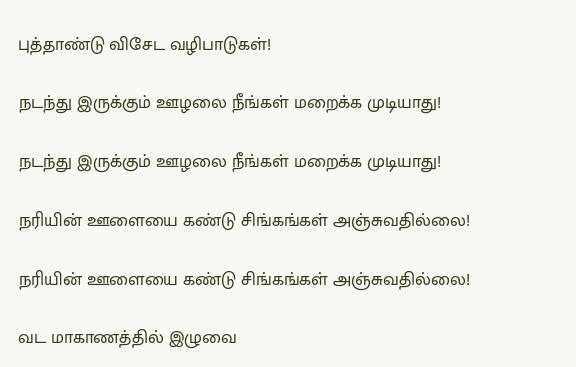புத்தாண்டு விசேட வழிபாடுகள்!

நடந்து இருக்கும் ஊழலை நீங்கள் மறைக்க முடியாது!

நடந்து இருக்கும் ஊழலை நீங்கள் மறைக்க முடியாது!

நரியின் ஊளையை கண்டு சிங்கங்கள் அஞ்சுவதில்லை!

நரியின் ஊளையை கண்டு சிங்கங்கள் அஞ்சுவதில்லை!

வட மாகாணத்தில் இழுவை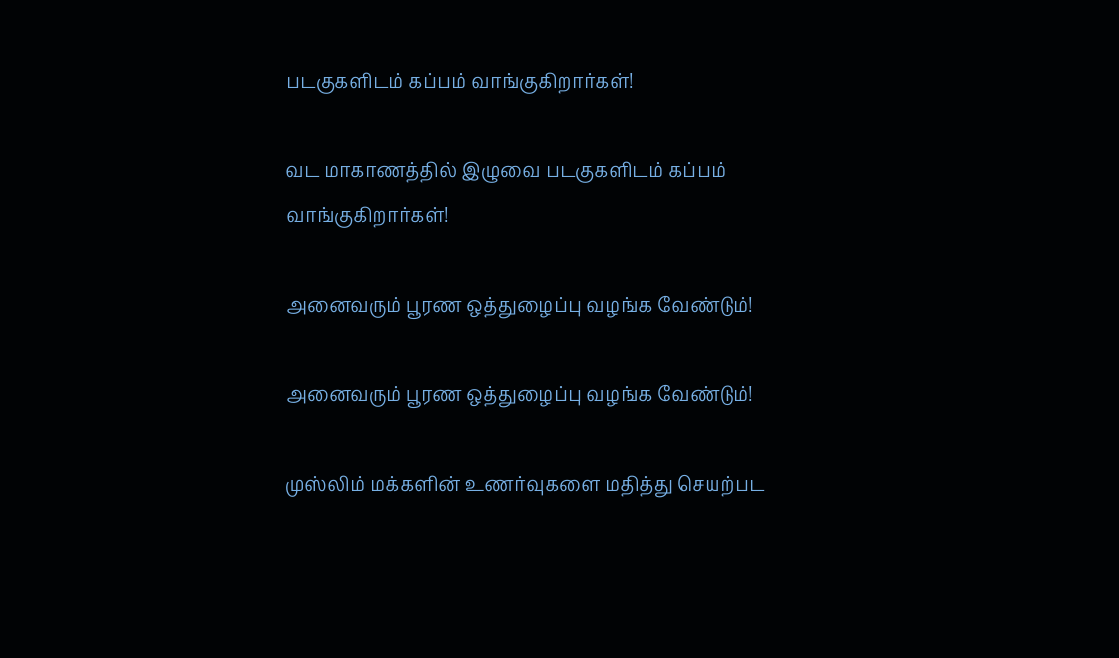படகுகளிடம் கப்பம் வாங்குகிறார்கள்!

வட மாகாணத்தில் இழுவை படகுகளிடம் கப்பம் வாங்குகிறார்கள்!

அனைவரும் பூரண ஒத்துழைப்பு வழங்க வேண்டும்!

அனைவரும் பூரண ஒத்துழைப்பு வழங்க வேண்டும்!

முஸ்லிம் மக்களின் உணர்வுகளை மதித்து செயற்பட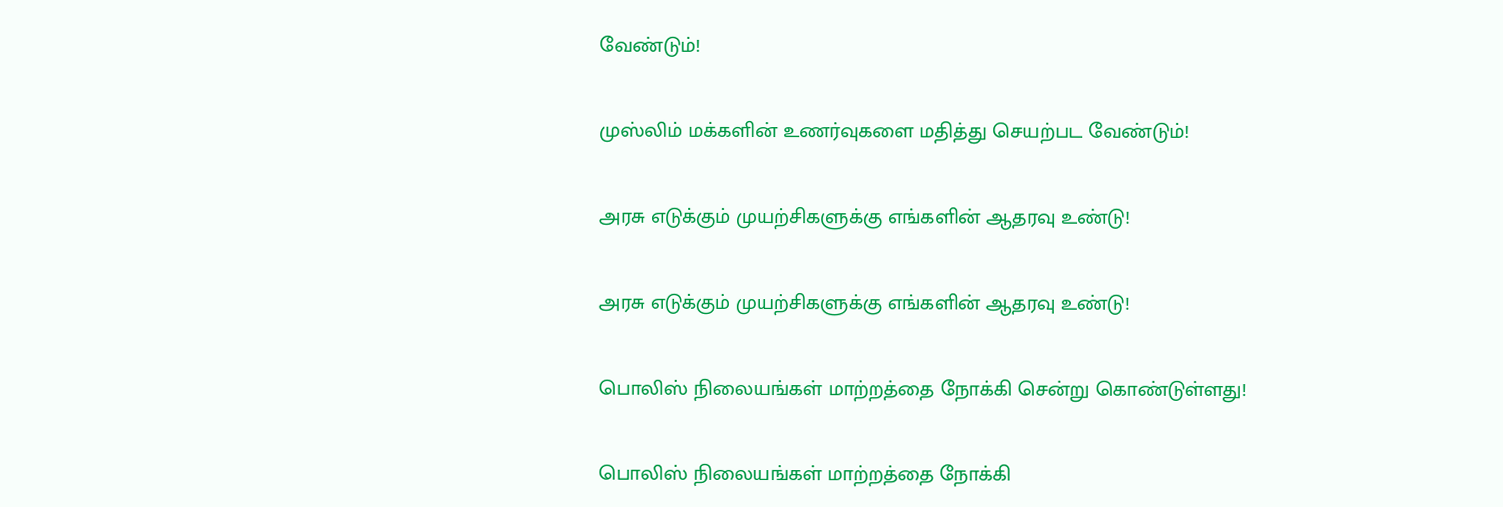வேண்டும்!

முஸ்லிம் மக்களின் உணர்வுகளை மதித்து செயற்பட வேண்டும்!

அரசு எடுக்கும் முயற்சிகளுக்கு எங்களின் ஆதரவு உண்டு!

அரசு எடுக்கும் முயற்சிகளுக்கு எங்களின் ஆதரவு உண்டு!

பொலிஸ் நிலையங்கள் மாற்றத்தை நோக்கி சென்று கொண்டுள்ளது!

பொலிஸ் நிலையங்கள் மாற்றத்தை நோக்கி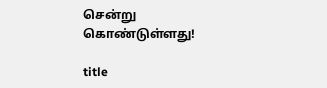சென்று கொண்டுள்ளது!

title